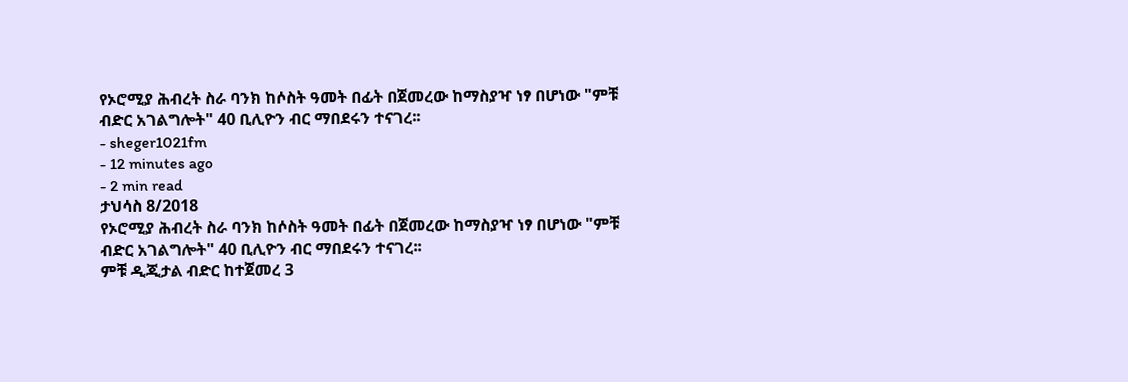የኦሮሚያ ሕብረት ስራ ባንክ ከሶስት ዓመት በፊት በጀመረው ከማስያዣ ነፃ በሆነው "ምቹ ብድር አገልግሎት" 40 ቢሊዮን ብር ማበደሩን ተናገረ፡፡
- sheger1021fm
- 12 minutes ago
- 2 min read
ታህሳስ 8/2018
የኦሮሚያ ሕብረት ስራ ባንክ ከሶስት ዓመት በፊት በጀመረው ከማስያዣ ነፃ በሆነው "ምቹ ብድር አገልግሎት" 40 ቢሊዮን ብር ማበደሩን ተናገረ፡፡
ምቹ ዲጂታል ብድር ከተጀመረ 3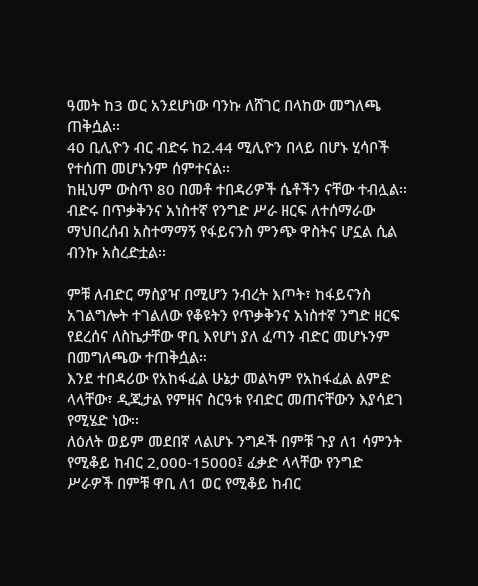ዓመት ከ3 ወር አንደሆነው ባንኩ ለሸገር በላከው መግለጫ ጠቅሷል፡፡
40 ቢሊዮን ብር ብድሩ ከ2.44 ሚሊዮን በላይ በሆኑ ሂሳቦች የተሰጠ መሆኑንም ሰምተናል፡፡
ከዚህም ውስጥ 80 በመቶ ተበዳሪዎች ሴቶችን ናቸው ተብሏል፡፡
ብድሩ በጥቃቅንና አነስተኛ የንግድ ሥራ ዘርፍ ለተሰማራው ማህበረሰብ አስተማማኝ የፋይናንስ ምንጭ ዋስትና ሆኗል ሲል ብንኩ አስረድቷል፡፡

ምቹ ለብድር ማስያዣ በሚሆን ንብረት እጦት፣ ከፋይናንስ አገልግሎት ተገልለው የቆዩትን የጥቃቅንና አነስተኛ ንግድ ዘርፍ የደረሰና ለስኬታቸው ዋቢ እየሆነ ያለ ፈጣን ብድር መሆኑንም በመግለጫው ተጠቅሷል።
እንደ ተበዳሪው የአከፋፈል ሁኔታ መልካም የአከፋፈል ልምድ ላላቸው፣ ዲጂታል የምዘና ስርዓቱ የብድር መጠናቸውን እያሳደገ የሚሄድ ነው፡፡
ለዕለት ወይም መደበኛ ላልሆኑ ንግዶች በምቹ ጉያ ለ1 ሳምንት የሚቆይ ከብር 2‚000-15000፤ ፈቃድ ላላቸው የንግድ ሥራዎች በምቹ ዋቢ ለ1 ወር የሚቆይ ከብር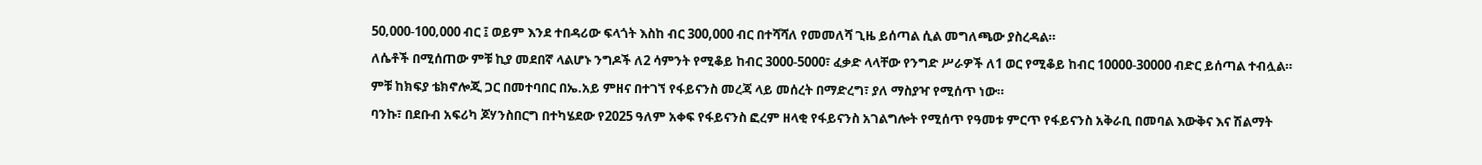50‚000-100‚000 ብር ፤ ወይም እንደ ተበዳሪው ፍላጎት እስከ ብር 300,000 ብር በተሻሻለ የመመለሻ ጊዜ ይሰጣል ሲል መግለጫው ያስረዳል።
ለሴቶች በሚሰጠው ምቹ ኪያ መደበኛ ላልሆኑ ንግዶች ለ2 ሳምንት የሚቆይ ከብር 3000-5000፣ ፈቃድ ላላቸው የንግድ ሥራዎች ለ1 ወር የሚቆይ ከብር 10000-30000 ብድር ይሰጣል ተብሏል።
ምቹ ከክፍያ ቴክኖሎጂ ጋር በመተባበር በኤ.አይ ምዘና በተገኘ የፋይናንስ መረጃ ላይ መሰረት በማድረግ፣ ያለ ማስያዣ የሚሰጥ ነው።
ባንኩ፣ በደቡብ አፍሪካ ጆሃንስበርግ በተካሄደው የ2025 ዓለም አቀፍ የፋይናንስ ፎረም ዘላቂ የፋይናንስ አገልግሎት የሚሰጥ የዓመቱ ምርጥ የፋይናንስ አቅራቢ በመባል እውቅና እና ሽልማት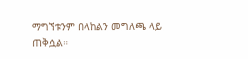ማግኘቱንም በላከልን መግለጫ ላይ ጠቅሷል።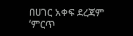በሀገር አቀፍ ደረጃም ‘ምርጥ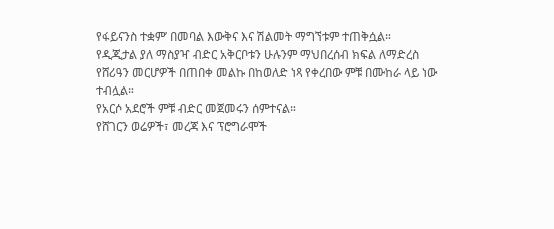የፋይናንስ ተቋም’ በመባል እውቅና እና ሽልመት ማግኘቱም ተጠቅሷል።
የዲጂታል ያለ ማስያዣ ብድር አቅርቦቱን ሁሉንም ማህበረሰብ ክፍል ለማድረስ የሸሪዓን መርሆዎች በጠበቀ መልኩ በከወለድ ነጻ የቀረበው ምቹ በሙከራ ላይ ነው ተብሏል።
የአርሶ አደሮች ምቹ ብድር መጀመሩን ሰምተናል።
የሸገርን ወሬዎች፣ መረጃ እና ፕሮግራሞች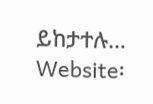ይከታተሉ…
Website፡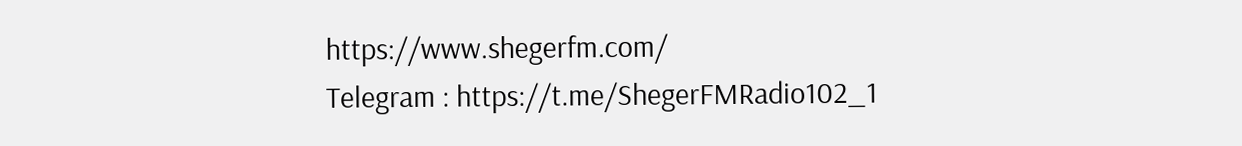https://www.shegerfm.com/
Telegram : https://t.me/ShegerFMRadio102_1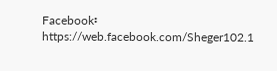Facebook፡ https://web.facebook.com/Sheger102.1